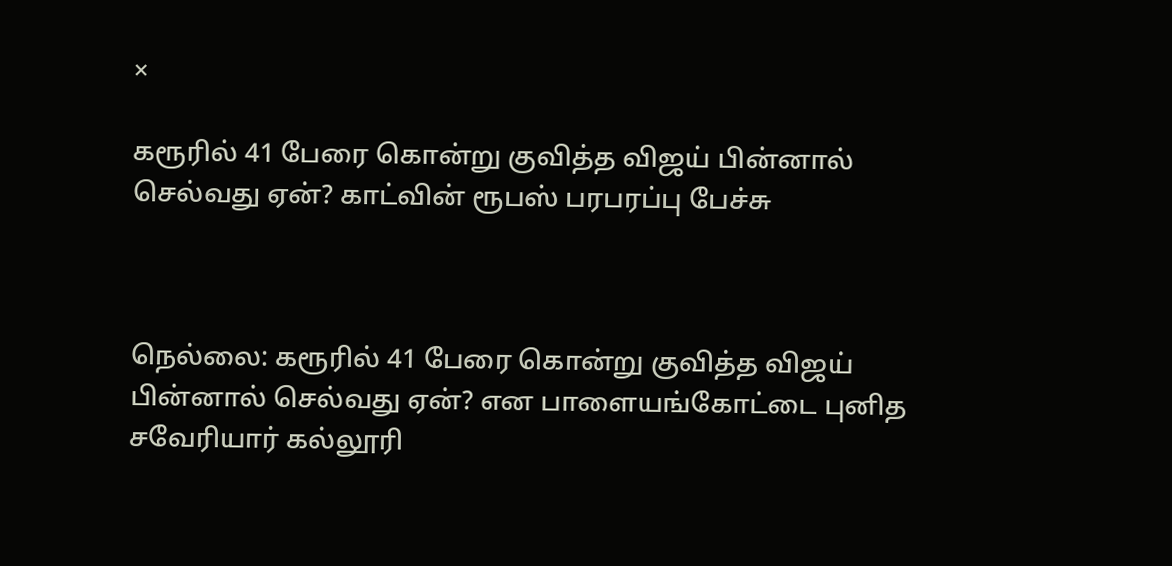×

கரூரில் 41 பேரை கொன்று குவித்த விஜய் பின்னால் செல்வது ஏன்? காட்வின் ரூபஸ் பரபரப்பு பேச்சு



நெல்லை: கரூரில் 41 பேரை கொன்று குவித்த விஜய் பின்னால் செல்வது ஏன்? என பாளையங்கோட்டை புனித சவேரியார் கல்லூரி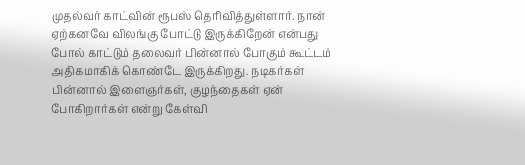முதல்வர் காட்வின் ரூபஸ் தெரிவித்துள்ளார். நான் ஏற்கனவே விலங்கு போட்டு இருக்கிறேன் என்பது போல் காட்டும் தலைவர் பின்னால் போகும் கூட்டம் அதிகமாகிக் கொண்டே இருக்கிறது. நடிகர்கள் பின்னால் இளைஞர்கள், குழந்தைகள் ஏன் போகிறார்கள் என்று கேள்வி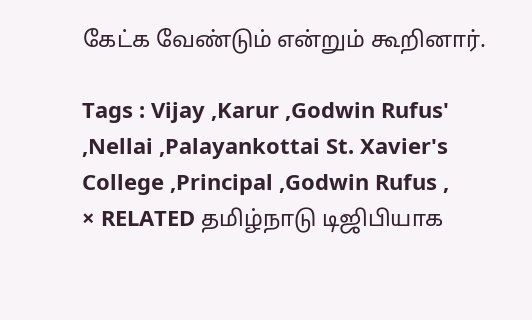கேட்க வேண்டும் என்றும் கூறினார்.

Tags : Vijay ,Karur ,Godwin Rufus' ,Nellai ,Palayankottai St. Xavier's College ,Principal ,Godwin Rufus ,
× RELATED தமிழ்நாடு டிஜிபியாக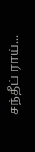சந்தீப் ராய்...